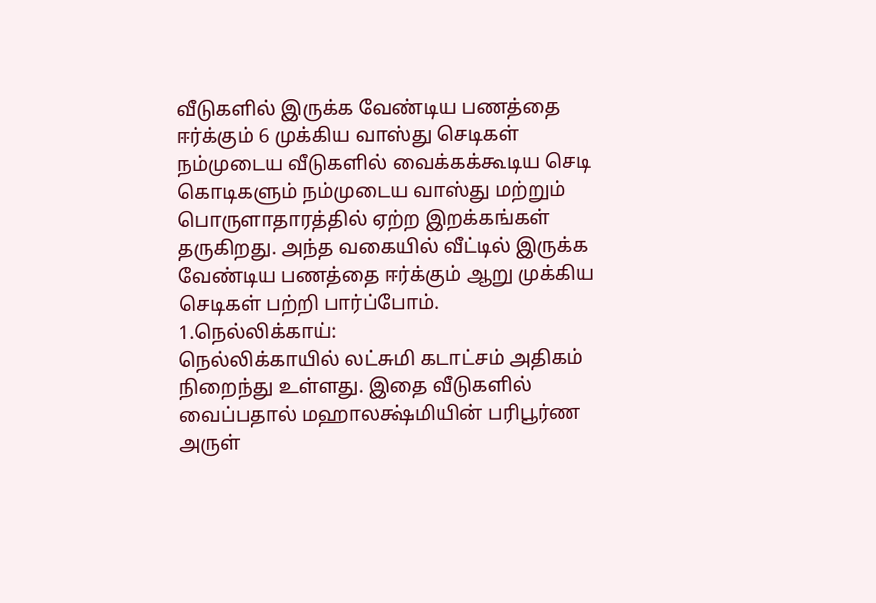வீடுகளில் இருக்க வேண்டிய பணத்தை ஈர்க்கும் 6 முக்கிய வாஸ்து செடிகள்
நம்முடைய வீடுகளில் வைக்கக்கூடிய செடி கொடிகளும் நம்முடைய வாஸ்து மற்றும் பொருளாதாரத்தில் ஏற்ற இறக்கங்கள் தருகிறது. அந்த வகையில் வீட்டில் இருக்க வேண்டிய பணத்தை ஈர்க்கும் ஆறு முக்கிய செடிகள் பற்றி பார்ப்போம்.
1.நெல்லிக்காய்:
நெல்லிக்காயில் லட்சுமி கடாட்சம் அதிகம் நிறைந்து உள்ளது. இதை வீடுகளில் வைப்பதால் மஹாலக்ஷ்மியின் பரிபூர்ண அருள்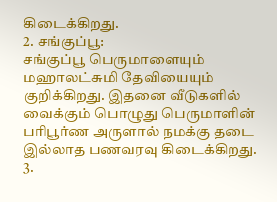கிடைக்கிறது.
2. சங்குப்பூ:
சங்குப்பூ பெருமாளையும் மஹாலட்சுமி தேவியையும் குறிக்கிறது. இதனை வீடுகளில் வைக்கும் பொழுது பெருமாளின் பரிபூர்ண அருளால் நமக்கு தடை இல்லாத பணவரவு கிடைக்கிறது.
3.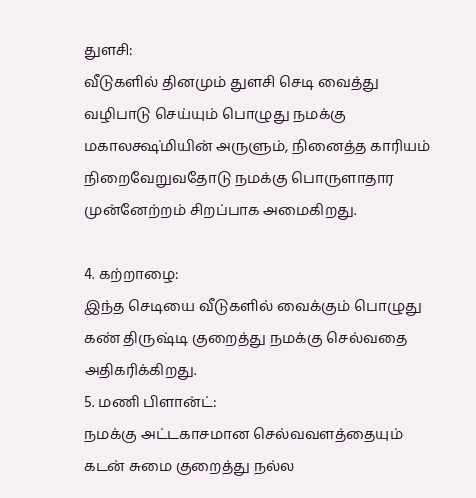துளசி:
வீடுகளில் தினமும் துளசி செடி வைத்து வழிபாடு செய்யும் பொழுது நமக்கு மகாலக்ஷ்மியின் அருளும், நினைத்த காரியம் நிறைவேறுவதோடு நமக்கு பொருளாதார முன்னேற்றம் சிறப்பாக அமைகிறது.

4. கற்றாழை:
இந்த செடியை வீடுகளில் வைக்கும் பொழுது கண் திருஷ்டி குறைத்து நமக்கு செல்வதை அதிகரிக்கிறது.
5. மணி பிளான்ட்:
நமக்கு அட்டகாசமான செல்வவளத்தையும் கடன் சுமை குறைத்து நல்ல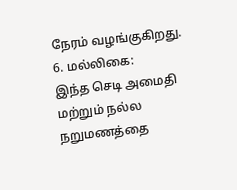நேரம் வழங்குகிறது.
6. மல்லிகை:
இந்த செடி அமைதி மற்றும் நல்ல நறுமணத்தை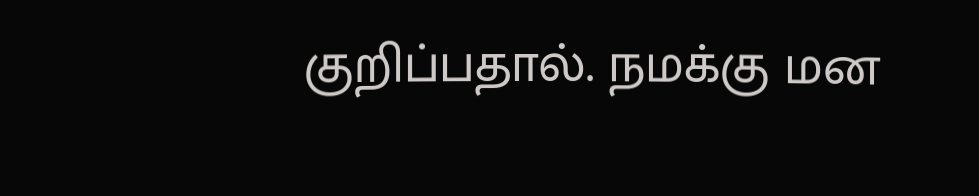குறிப்பதால். நமக்கு மன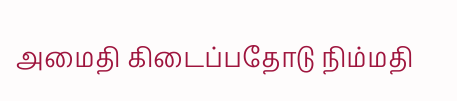அமைதி கிடைப்பதோடு நிம்மதி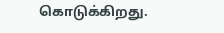கொடுக்கிறது.